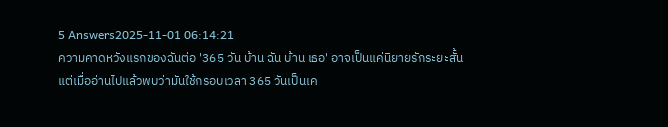5 Answers2025-11-01 06:14:21
ความคาดหวังแรกของฉันต่อ '365 วัน บ้าน ฉัน บ้าน เธอ' อาจเป็นแค่นิยายรักระยะสั้น แต่เมื่ออ่านไปแล้วพบว่ามันใช้กรอบเวลา 365 วันเป็นเค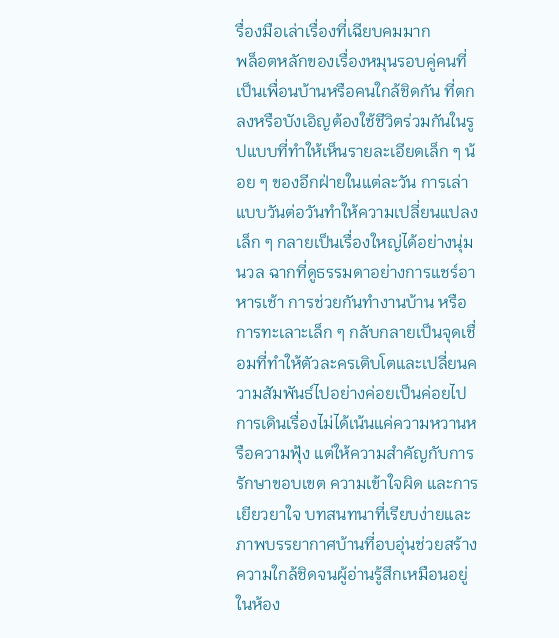รื่องมือเล่าเรื่องที่เฉียบคมมาก
พล็อตหลักของเรื่องหมุนรอบคู่คนที่เป็นเพื่อนบ้านหรือคนใกล้ชิดกัน ที่ตกลงหรือบังเอิญต้องใช้ชีวิตร่วมกันในรูปแบบที่ทำให้เห็นรายละเอียดเล็ก ๆ น้อย ๆ ของอีกฝ่ายในแต่ละวัน การเล่าแบบวันต่อวันทำให้ความเปลี่ยนแปลงเล็ก ๆ กลายเป็นเรื่องใหญ่ได้อย่างนุ่มนวล ฉากที่ดูธรรมดาอย่างการแชร์อาหารเช้า การช่วยกันทำงานบ้าน หรือการทะเลาะเล็ก ๆ กลับกลายเป็นจุดเชื่อมที่ทำให้ตัวละครเติบโตและเปลี่ยนความสัมพันธ์ไปอย่างค่อยเป็นค่อยไป
การเดินเรื่องไม่ได้เน้นแค่ความหวานหรือความฟุ้ง แต่ให้ความสำคัญกับการรักษาขอบเขต ความเข้าใจผิด และการเยียวยาใจ บทสนทนาที่เรียบง่ายและภาพบรรยากาศบ้านที่อบอุ่นช่วยสร้างความใกล้ชิดจนผู้อ่านรู้สึกเหมือนอยู่ในห้อง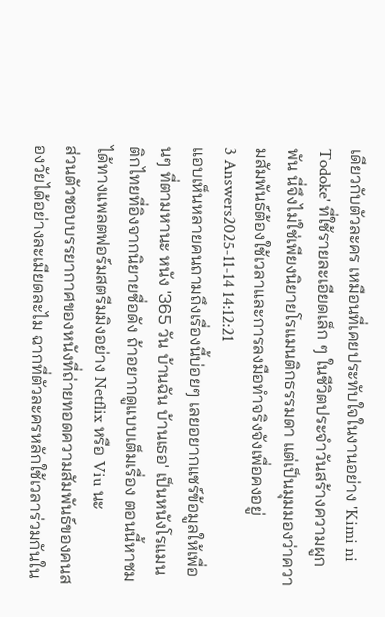เดียวกับตัวละคร เหมือนที่เคยประทับใจในงานอย่าง 'Kimi ni Todoke' ที่ใช้รายละเอียดเล็ก ๆ ในชีวิตประจำวันสร้างความผูกพัน นี่จึงไม่ใช่เพียงนิยายโรแมนติกธรรมดา แต่เป็นมุมมองว่าความสัมพันธ์ต้องใช้เวลาและการลงมือทำจริงจังเพื่อคงอยู่
3 Answers2025-11-14 14:12:21
แอบเห็นหลายคนถามถึงเรื่องนี้บ่อยๆ เลยอยากแชร์ข้อมูลให้เพื่อนๆ ที่ตามหานะ หนัง '365 วัน บ้านฉัน บ้านเธอ' เป็นหนังโรแมนติกไทยที่อิงจากนิยายชื่อดัง ถ้าอยากดูแบบเต็มเรื่อง ตอนนี้หาชมได้ทางแพลตฟอร์มสตรีมมิงอย่าง Netflix หรือ Viu นะ
ส่วนตัวชอบบรรยากาศของหนังที่ถ่ายทอดความสัมพันธ์ของคนสองวัยได้อย่างละเมียดละไม ฉากที่ตัวละครหลักใช้เวลาร่วมกันใน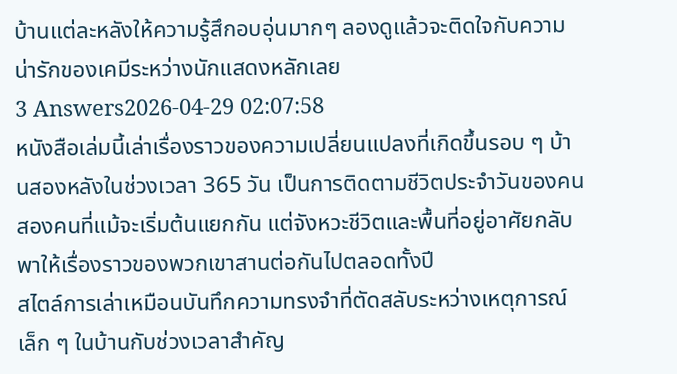บ้านแต่ละหลังให้ความรู้สึกอบอุ่นมากๆ ลองดูแล้วจะติดใจกับความน่ารักของเคมีระหว่างนักแสดงหลักเลย
3 Answers2026-04-29 02:07:58
หนังสือเล่มนี้เล่าเรื่องราวของความเปลี่ยนแปลงที่เกิดขึ้นรอบ ๆ บ้านสองหลังในช่วงเวลา 365 วัน เป็นการติดตามชีวิตประจำวันของคนสองคนที่แม้จะเริ่มต้นแยกกัน แต่จังหวะชีวิตและพื้นที่อยู่อาศัยกลับพาให้เรื่องราวของพวกเขาสานต่อกันไปตลอดทั้งปี
สไตล์การเล่าเหมือนบันทึกความทรงจำที่ตัดสลับระหว่างเหตุการณ์เล็ก ๆ ในบ้านกับช่วงเวลาสำคัญ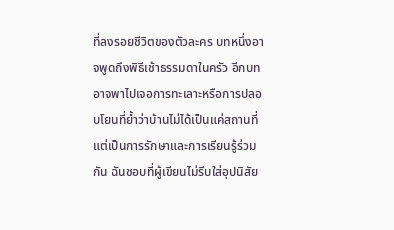ที่ลงรอยชีวิตของตัวละคร บทหนึ่งอาจพูดถึงพิธีเช้าธรรมดาในครัว อีกบทอาจพาไปเจอการทะเลาะหรือการปลอบโยนที่ย้ำว่าบ้านไม่ได้เป็นแค่สถานที่ แต่เป็นการรักษาและการเรียนรู้ร่วมกัน ฉันชอบที่ผู้เขียนไม่รีบใส่อุปนิสัย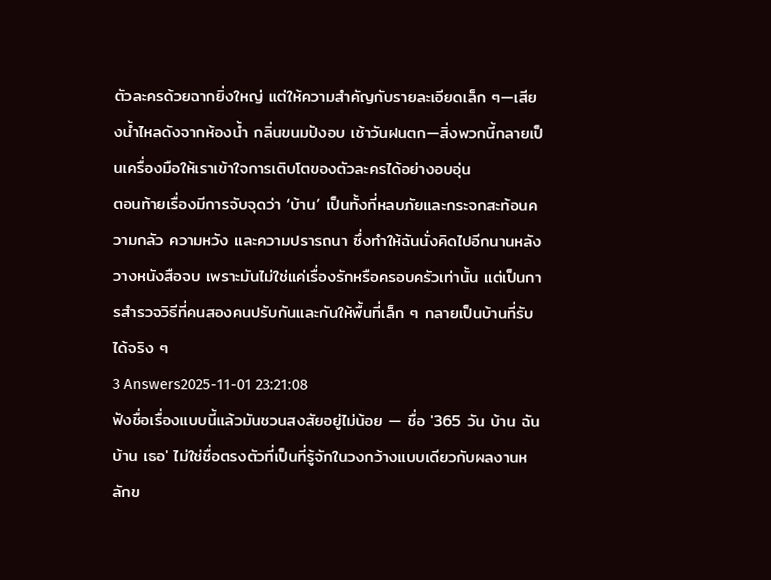ตัวละครด้วยฉากยิ่งใหญ่ แต่ให้ความสำคัญกับรายละเอียดเล็ก ๆ—เสียงน้ำไหลดังจากห้องน้ำ กลิ่นขนมปังอบ เช้าวันฝนตก—สิ่งพวกนี้กลายเป็นเครื่องมือให้เราเข้าใจการเติบโตของตัวละครได้อย่างอบอุ่น
ตอนท้ายเรื่องมีการจับจุดว่า ‘บ้าน’ เป็นทั้งที่หลบภัยและกระจกสะท้อนความกลัว ความหวัง และความปรารถนา ซึ่งทำให้ฉันนั่งคิดไปอีกนานหลังวางหนังสือจบ เพราะมันไม่ใช่แค่เรื่องรักหรือครอบครัวเท่านั้น แต่เป็นการสำรวจวิธีที่คนสองคนปรับกันและกันให้พื้นที่เล็ก ๆ กลายเป็นบ้านที่รับได้จริง ๆ
3 Answers2025-11-01 23:21:08
ฟังชื่อเรื่องแบบนี้แล้วมันชวนสงสัยอยู่ไม่น้อย — ชื่อ '365 วัน บ้าน ฉัน บ้าน เธอ' ไม่ใช่ชื่อตรงตัวที่เป็นที่รู้จักในวงกว้างแบบเดียวกับผลงานหลักข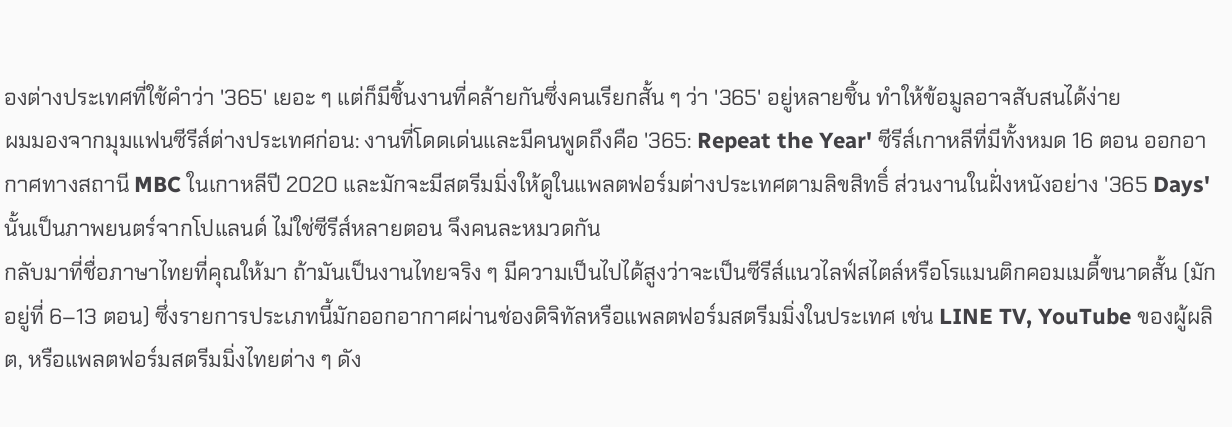องต่างประเทศที่ใช้คำว่า '365' เยอะ ๆ แต่ก็มีชิ้นงานที่คล้ายกันซึ่งคนเรียกสั้น ๆ ว่า '365' อยู่หลายชิ้น ทำให้ข้อมูลอาจสับสนได้ง่าย
ผมมองจากมุมแฟนซีรีส์ต่างประเทศก่อน: งานที่โดดเด่นและมีคนพูดถึงคือ '365: Repeat the Year' ซีรีส์เกาหลีที่มีทั้งหมด 16 ตอน ออกอากาศทางสถานี MBC ในเกาหลีปี 2020 และมักจะมีสตรีมมิ่งให้ดูในแพลตฟอร์มต่างประเทศตามลิขสิทธิ์ ส่วนงานในฝั่งหนังอย่าง '365 Days' นั้นเป็นภาพยนตร์จากโปแลนด์ ไม่ใช่ซีรีส์หลายตอน จึงคนละหมวดกัน
กลับมาที่ชื่อภาษาไทยที่คุณให้มา ถ้ามันเป็นงานไทยจริง ๆ มีความเป็นไปได้สูงว่าจะเป็นซีรีส์แนวไลฟ์สไตล์หรือโรแมนติกคอมเมดี้ขนาดสั้น (มักอยู่ที่ 6–13 ตอน) ซึ่งรายการประเภทนี้มักออกอากาศผ่านช่องดิจิทัลหรือแพลตฟอร์มสตรีมมิ่งในประเทศ เช่น LINE TV, YouTube ของผู้ผลิต, หรือแพลตฟอร์มสตรีมมิ่งไทยต่าง ๆ ดัง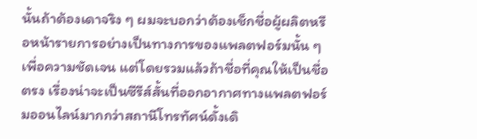นั้นถ้าต้องเดาจริง ๆ ผมจะบอกว่าต้องเช็กชื่อผู้ผลิตหรือหน้ารายการอย่างเป็นทางการของแพลตฟอร์มนั้น ๆ เพื่อความชัดเจน แต่โดยรวมแล้วถ้าชื่อที่คุณให้เป็นชื่อตรง เรื่องน่าจะเป็นซีรีส์สั้นที่ออกอากาศทางแพลตฟอร์มออนไลน์มากกว่าสถานีโทรทัศน์ดั้งเดิ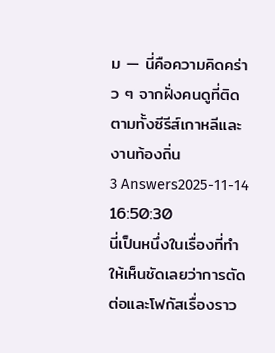ม — นี่คือความคิดคร่าว ๆ จากฝั่งคนดูที่ติดตามทั้งซีรีส์เกาหลีและงานท้องถิ่น
3 Answers2025-11-14 16:50:30
นี่เป็นหนึ่งในเรื่องที่ทำให้เห็นชัดเลยว่าการตัดต่อและโฟกัสเรื่องราว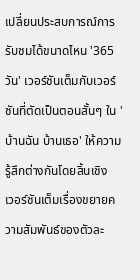เปลี่ยนประสบการณ์การรับชมได้ขนาดไหน '365 วัน' เวอร์ชันเต็มกับเวอร์ชันที่ตัดเป็นตอนสั้นๆ ใน 'บ้านฉัน บ้านเธอ' ให้ความรู้สึกต่างกันโดยสิ้นเชิง
เวอร์ชันเต็มเรื่องขยายความสัมพันธ์ของตัวละ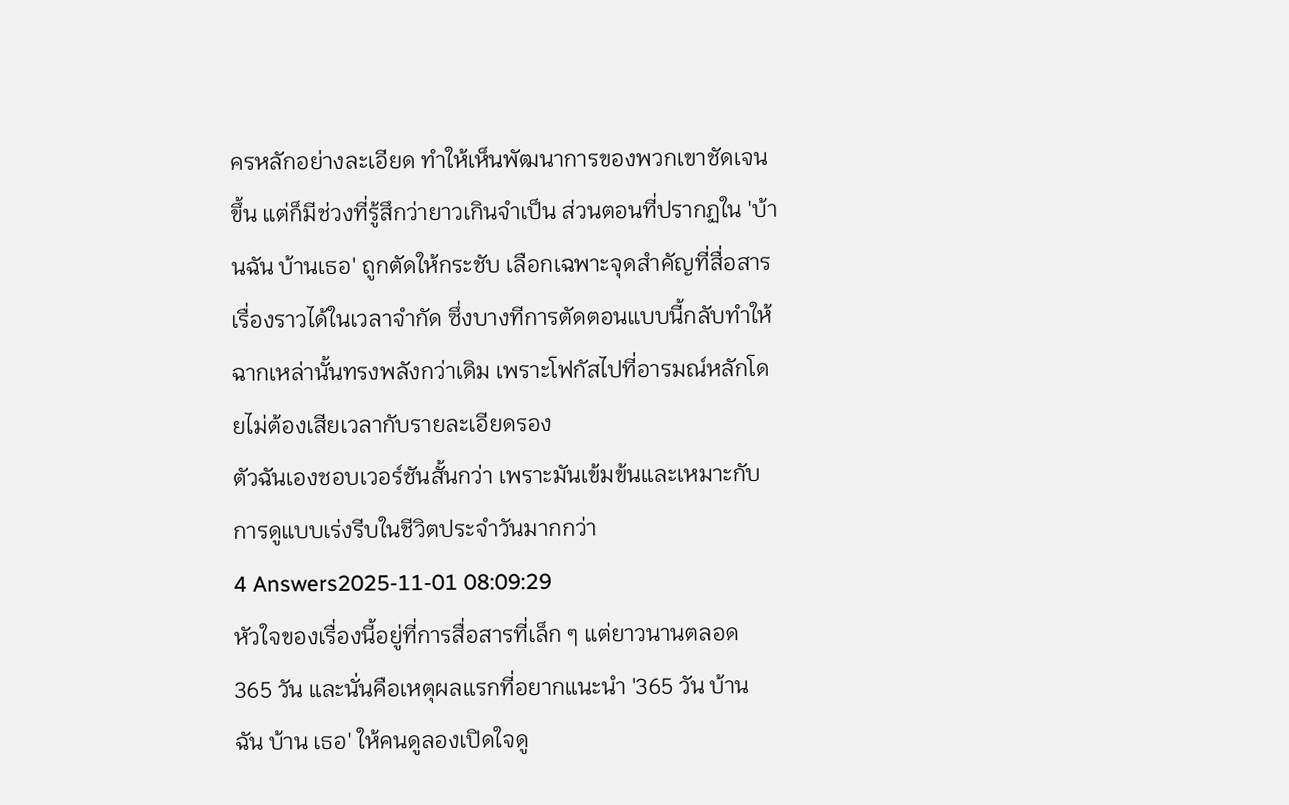ครหลักอย่างละเอียด ทำให้เห็นพัฒนาการของพวกเขาชัดเจนขึ้น แต่ก็มีช่วงที่รู้สึกว่ายาวเกินจำเป็น ส่วนตอนที่ปรากฏใน 'บ้านฉัน บ้านเธอ' ถูกตัดให้กระชับ เลือกเฉพาะจุดสำคัญที่สื่อสารเรื่องราวได้ในเวลาจำกัด ซึ่งบางทีการตัดตอนแบบนี้กลับทำให้ฉากเหล่านั้นทรงพลังกว่าเดิม เพราะโฟกัสไปที่อารมณ์หลักโดยไม่ต้องเสียเวลากับรายละเอียดรอง
ตัวฉันเองชอบเวอร์ชันสั้นกว่า เพราะมันเข้มข้นและเหมาะกับการดูแบบเร่งรีบในชีวิตประจำวันมากกว่า
4 Answers2025-11-01 08:09:29
หัวใจของเรื่องนี้อยู่ที่การสื่อสารที่เล็ก ๆ แต่ยาวนานตลอด 365 วัน และนั่นคือเหตุผลแรกที่อยากแนะนำ '365 วัน บ้าน ฉัน บ้าน เธอ' ให้คนดูลองเปิดใจดู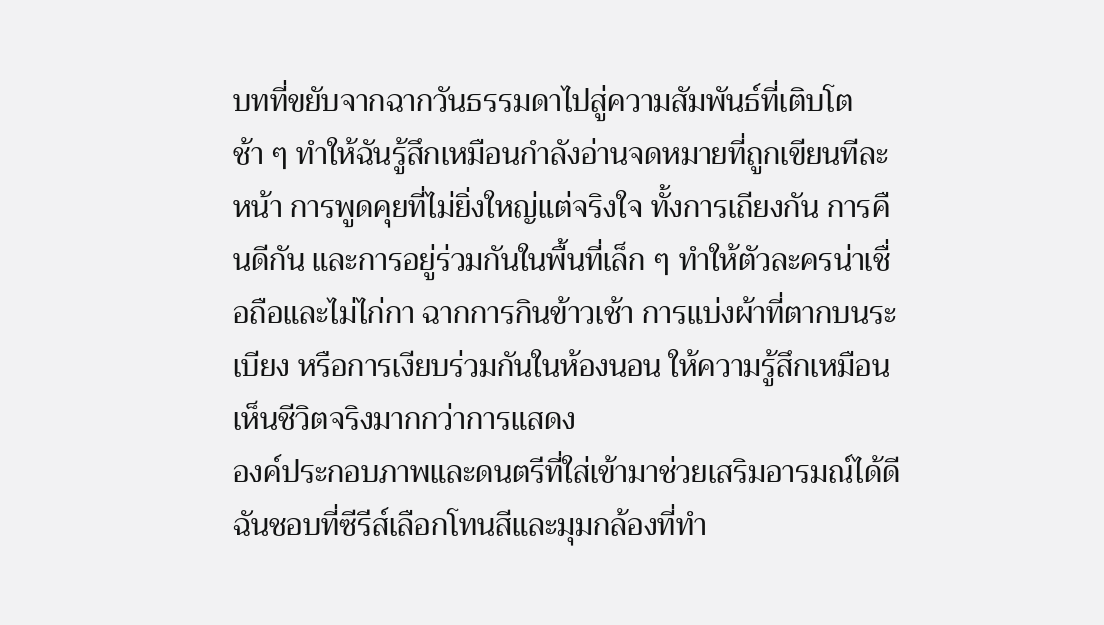บทที่ขยับจากฉากวันธรรมดาไปสู่ความสัมพันธ์ที่เติบโตช้า ๆ ทำให้ฉันรู้สึกเหมือนกำลังอ่านจดหมายที่ถูกเขียนทีละหน้า การพูดคุยที่ไม่ยิ่งใหญ่แต่จริงใจ ทั้งการเถียงกัน การคืนดีกัน และการอยู่ร่วมกันในพื้นที่เล็ก ๆ ทำให้ตัวละครน่าเชื่อถือและไม่ไก่กา ฉากการกินข้าวเช้า การแบ่งผ้าที่ตากบนระเบียง หรือการเงียบร่วมกันในห้องนอน ให้ความรู้สึกเหมือนเห็นชีวิตจริงมากกว่าการแสดง
องค์ประกอบภาพและดนตรีที่ใส่เข้ามาช่วยเสริมอารมณ์ได้ดี ฉันชอบที่ซีรีส์เลือกโทนสีและมุมกล้องที่ทำ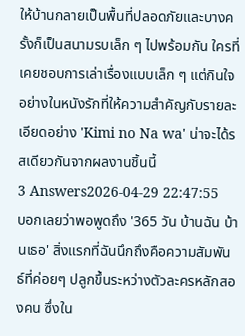ให้บ้านกลายเป็นพื้นที่ปลอดภัยและบางครั้งก็เป็นสนามรบเล็ก ๆ ไปพร้อมกัน ใครที่เคยชอบการเล่าเรื่องแบบเล็ก ๆ แต่กินใจอย่างในหนังรักที่ให้ความสำคัญกับรายละเอียดอย่าง 'Kimi no Na wa' น่าจะได้รสเดียวกันจากผลงานชิ้นนี้
3 Answers2026-04-29 22:47:55
บอกเลยว่าพอพูดถึง '365 วัน บ้านฉัน บ้านเธอ' สิ่งแรกที่ฉันนึกถึงคือความสัมพันธ์ที่ค่อยๆ ปลูกขึ้นระหว่างตัวละครหลักสองคน ซึ่งใน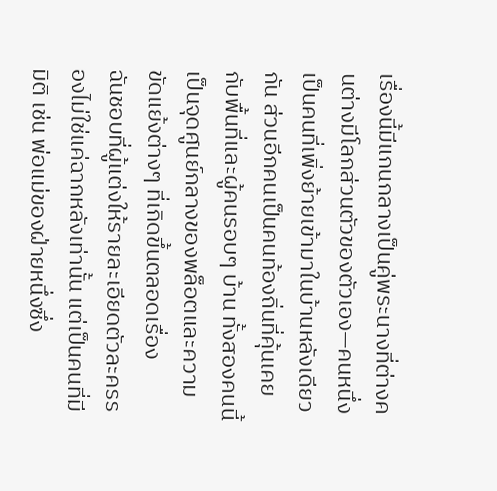เรื่องนี้มีแกนกลางเป็นคู่พระนางที่ต่างคนต่างมีโลกส่วนตัวของตัวเอง—คนหนึ่งเป็นคนที่เพิ่งย้ายเข้ามาในบ้านหลังเดียวกัน ส่วนอีกคนเป็นคนท้องถิ่นที่คุ้นเคยกับพื้นที่และผู้คนรอบๆ บ้าน ทั้งสองคนนี้เป็นจุดศูนย์กลางของพล็อตและความขัดแย้งต่างๆ ที่เกิดขึ้นตลอดเรื่อง
ฉันชอบที่ผู้แต่งให้รายละเอียดตัวละครรองไม่ใช่แค่ฉากหลังเท่านั้น แต่เป็นคนที่มีมิติ เช่น พ่อแม่ของฝ่ายหนึ่งซึ่ง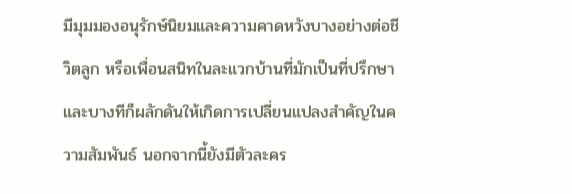มีมุมมองอนุรักษ์นิยมและความคาดหวังบางอย่างต่อชีวิตลูก หรือเพื่อนสนิทในละแวกบ้านที่มักเป็นที่ปรึกษาและบางทีก็ผลักดันให้เกิดการเปลี่ยนแปลงสำคัญในความสัมพันธ์ นอกจากนี้ยังมีตัวละคร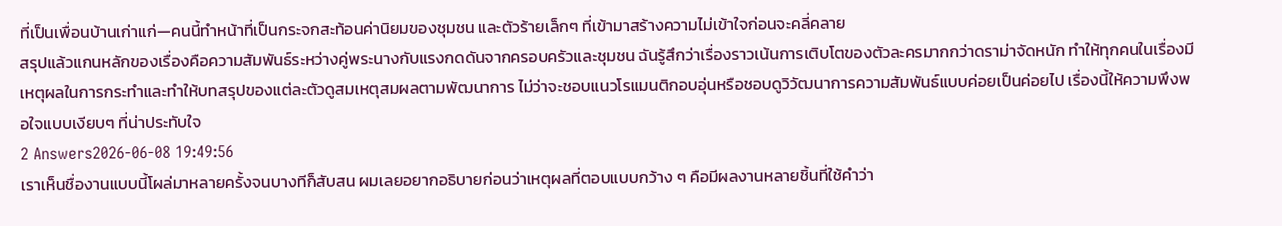ที่เป็นเพื่อนบ้านเก่าแก่—คนนี้ทำหน้าที่เป็นกระจกสะท้อนค่านิยมของชุมชน และตัวร้ายเล็กๆ ที่เข้ามาสร้างความไม่เข้าใจก่อนจะคลี่คลาย
สรุปแล้วแกนหลักของเรื่องคือความสัมพันธ์ระหว่างคู่พระนางกับแรงกดดันจากครอบครัวและชุมชน ฉันรู้สึกว่าเรื่องราวเน้นการเติบโตของตัวละครมากกว่าดราม่าจัดหนัก ทำให้ทุกคนในเรื่องมีเหตุผลในการกระทำและทำให้บทสรุปของแต่ละตัวดูสมเหตุสมผลตามพัฒนาการ ไม่ว่าจะชอบแนวโรแมนติกอบอุ่นหรือชอบดูวิวัฒนาการความสัมพันธ์แบบค่อยเป็นค่อยไป เรื่องนี้ให้ความพึงพอใจแบบเงียบๆ ที่น่าประทับใจ
2 Answers2026-06-08 19:49:56
เราเห็นชื่องานแบบนี้โผล่มาหลายครั้งจนบางทีก็สับสน ผมเลยอยากอธิบายก่อนว่าเหตุผลที่ตอบแบบกว้าง ๆ คือมีผลงานหลายชิ้นที่ใช้คำว่า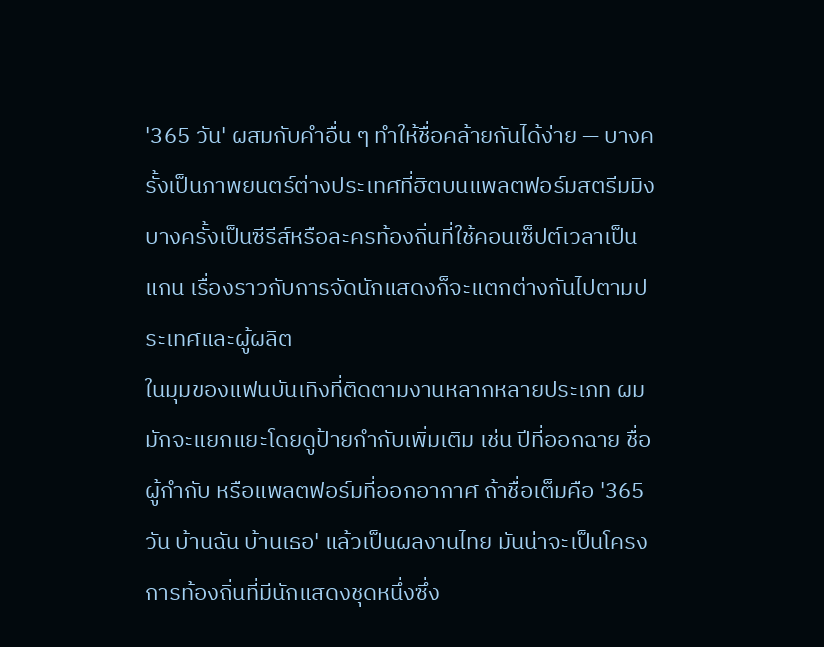'365 วัน' ผสมกับคำอื่น ๆ ทำให้ชื่อคล้ายกันได้ง่าย — บางครั้งเป็นภาพยนตร์ต่างประเทศที่ฮิตบนแพลตฟอร์มสตรีมมิง บางครั้งเป็นซีรีส์หรือละครท้องถิ่นที่ใช้คอนเซ็ปต์เวลาเป็นแกน เรื่องราวกับการจัดนักแสดงก็จะแตกต่างกันไปตามประเทศและผู้ผลิต
ในมุมของแฟนบันเทิงที่ติดตามงานหลากหลายประเภท ผมมักจะแยกแยะโดยดูป้ายกำกับเพิ่มเติม เช่น ปีที่ออกฉาย ชื่อผู้กำกับ หรือแพลตฟอร์มที่ออกอากาศ ถ้าชื่อเต็มคือ '365 วัน บ้านฉัน บ้านเธอ' แล้วเป็นผลงานไทย มันน่าจะเป็นโครงการท้องถิ่นที่มีนักแสดงชุดหนึ่งซึ่ง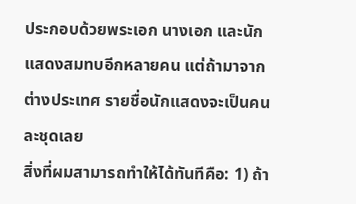ประกอบด้วยพระเอก นางเอก และนักแสดงสมทบอีกหลายคน แต่ถ้ามาจากต่างประเทศ รายชื่อนักแสดงจะเป็นคนละชุดเลย
สิ่งที่ผมสามารถทำให้ได้ทันทีคือ: 1) ถ้า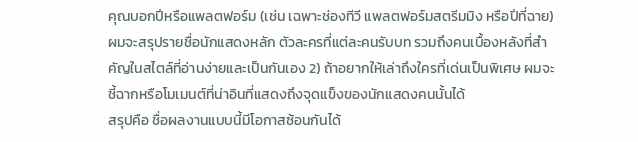คุณบอกปีหรือแพลตฟอร์ม (เช่น เฉพาะช่องทีวี แพลตฟอร์มสตรีมมิง หรือปีที่ฉาย) ผมจะสรุปรายชื่อนักแสดงหลัก ตัวละครที่แต่ละคนรับบท รวมถึงคนเบื้องหลังที่สำคัญในสไตล์ที่อ่านง่ายและเป็นกันเอง 2) ถ้าอยากให้เล่าถึงใครที่เด่นเป็นพิเศษ ผมจะชี้ฉากหรือโมเมนต์ที่น่าอินที่แสดงถึงจุดแข็งของนักแสดงคนนั้นได้
สรุปคือ ชื่อผลงานแบบนี้มีโอกาสซ้อนกันได้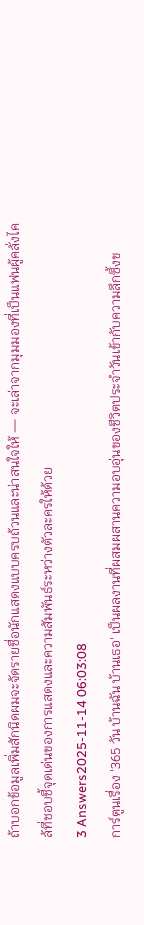ถ้าบอกข้อมูลเพิ่มสักนิดผมจะจัดรายชื่อนักแสดงแบบครบถ้วนและน่าสนใจให้ — จะเล่าจากมุมมองที่เป็นแฟนผู้คลั่งไคล้ที่ชอบชี้จุดเด่นของการแสดงและความสัมพันธ์ระหว่างตัวละครให้ด้วย
3 Answers2025-11-14 06:03:08
การ์ตูนเรื่อง '365 วัน บ้านฉัน บ้านเธอ' เป็นผลงานที่ผสมผสานความอบอุ่นของชีวิตประจำวันเข้ากับความลึกซึ้งข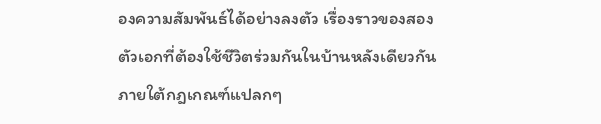องความสัมพันธ์ได้อย่างลงตัว เรื่องราวของสองตัวเอกที่ต้องใช้ชีวิตร่วมกันในบ้านหลังเดียวกันภายใต้กฎเกณฑ์แปลกๆ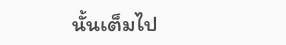นั้นเต็มไป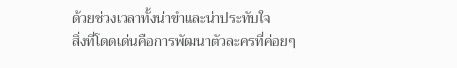ด้วยช่วงเวลาทั้งน่าขำและน่าประทับใจ
สิ่งที่โดดเด่นคือการพัฒนาตัวละครที่ค่อยๆ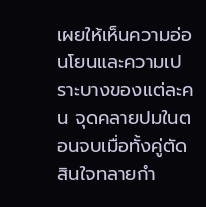เผยให้เห็นความอ่อนโยนและความเปราะบางของแต่ละคน จุดคลายปมในตอนจบเมื่อทั้งคู่ตัดสินใจทลายกำ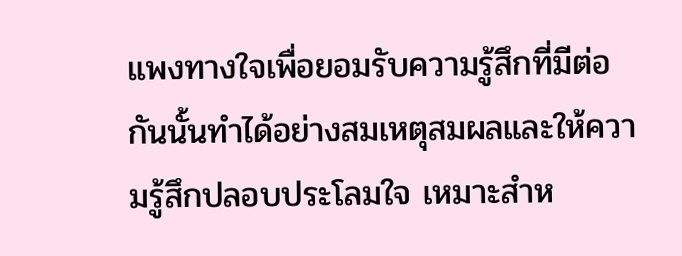แพงทางใจเพื่อยอมรับความรู้สึกที่มีต่อกันนั้นทำได้อย่างสมเหตุสมผลและให้ความรู้สึกปลอบประโลมใจ เหมาะสำห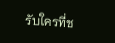รับใครที่ช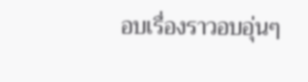อบเรื่องราวอบอุ่นๆ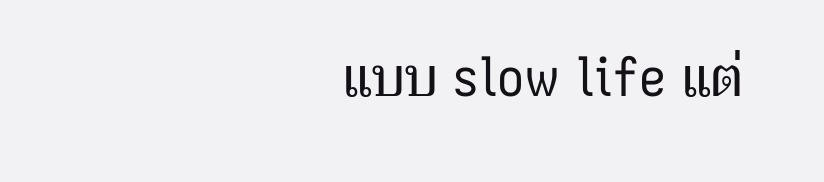แบบ slow life แต่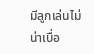มีลูกเล่นไม่น่าเบื่อ